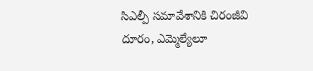సిఎల్పీ సమావేశానికి చిరంజీవి దూరం, ఎమ్మెల్యేలూ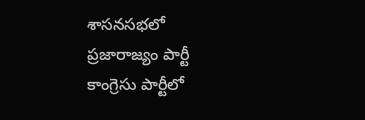శాసనసభలో ప్రజారాజ్యం పార్టీ కాంగ్రెసు పార్టీలో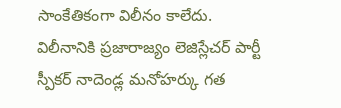సాంకేతికంగా విలీనం కాలేదు. విలీనానికి ప్రజారాజ్యం లెజిస్లేచర్ పార్టీ స్పీకర్ నాదెండ్ల మనోహర్కు గత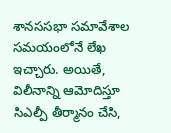శానససభా సమావేశాల సమయంలోనే లేఖ ఇచ్చారు. అయితే, విలీనాన్ని ఆమోదిస్తూ సిఎల్పీ తీర్మానం చేసి,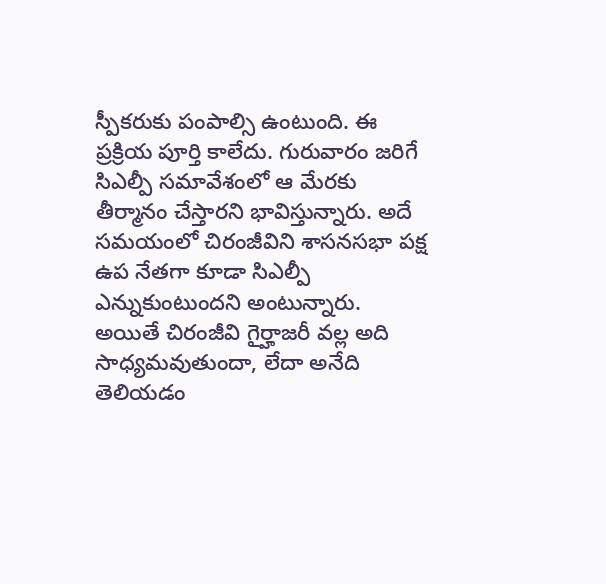స్పీకరుకు పంపాల్సి ఉంటుంది. ఈ ప్రక్రియ పూర్తి కాలేదు. గురువారం జరిగే సిఎల్పీ సమావేశంలో ఆ మేరకు తీర్మానం చేస్తారని భావిస్తున్నారు. అదే సమయంలో చిరంజీవిని శాసనసభా పక్ష ఉప నేతగా కూడా సిఎల్పీ ఎన్నుకుంటుందని అంటున్నారు. అయితే చిరంజీవి గైర్హాజరీ వల్ల అది సాధ్యమవుతుందా, లేదా అనేది తెలియడం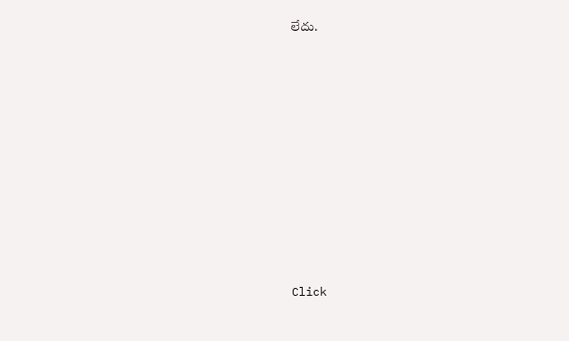లేదు.












Click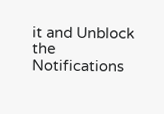it and Unblock the Notifications